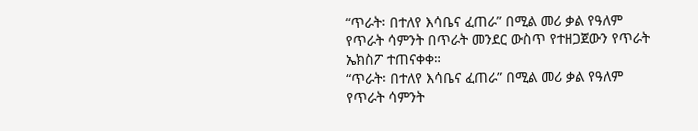“ጥራት፡ በተለየ እሳቤና ፈጠራ” በሚል መሪ ቃል የዓለም የጥራት ሳምንት በጥራት መንደር ውስጥ የተዘጋጀውን የጥራት ኤክስፖ ተጠናቀቀ።
“ጥራት፡ በተለየ እሳቤና ፈጠራ” በሚል መሪ ቃል የዓለም የጥራት ሳምንት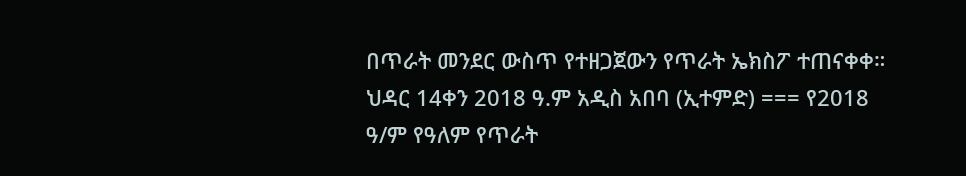በጥራት መንደር ውስጥ የተዘጋጀውን የጥራት ኤክስፖ ተጠናቀቀ። ህዳር 14ቀን 2018 ዓ.ም አዲስ አበባ (ኢተምድ) === የ2018 ዓ/ም የዓለም የጥራት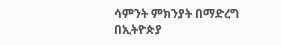ሳምንት ምክንያት በማድረግ በኢትዮጵያ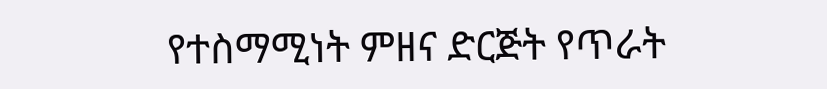የተስማሚነት ምዘና ድርጅት የጥራት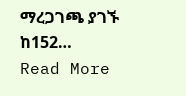ማረጋገጫ ያገኙ ከ152…
Read More